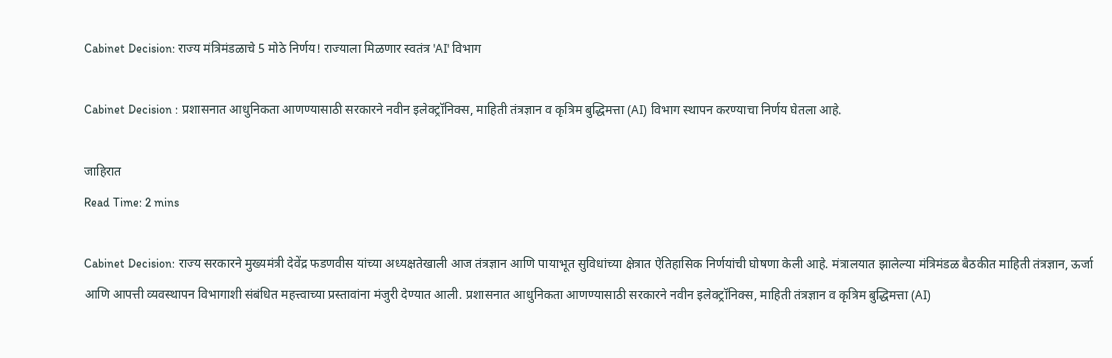Cabinet Decision: राज्य मंत्रिमंडळाचे 5 मोठे निर्णय! राज्याला मिळणार स्वतंत्र 'AI' विभाग

Cabinet Decision : प्रशासनात आधुनिकता आणण्यासाठी सरकारने नवीन इलेक्ट्रॉनिक्स, माहिती तंत्रज्ञान व कृत्रिम बुद्धिमत्ता (AI) विभाग स्थापन करण्याचा निर्णय घेतला आहे.

जाहिरात
Read Time: 2 mins

Cabinet Decision: राज्य सरकारने मुख्यमंत्री देवेंद्र फडणवीस यांच्या अध्यक्षतेखाली आज तंत्रज्ञान आणि पायाभूत सुविधांच्या क्षेत्रात ऐतिहासिक निर्णयांची घोषणा केली आहे. मंत्रालयात झालेल्या मंत्रिमंडळ बैठकीत माहिती तंत्रज्ञान, ऊर्जा आणि आपत्ती व्यवस्थापन विभागाशी संबंधित महत्त्वाच्या प्रस्तावांना मंजुरी देण्यात आली. प्रशासनात आधुनिकता आणण्यासाठी सरकारने नवीन इलेक्ट्रॉनिक्स, माहिती तंत्रज्ञान व कृत्रिम बुद्धिमत्ता (AI)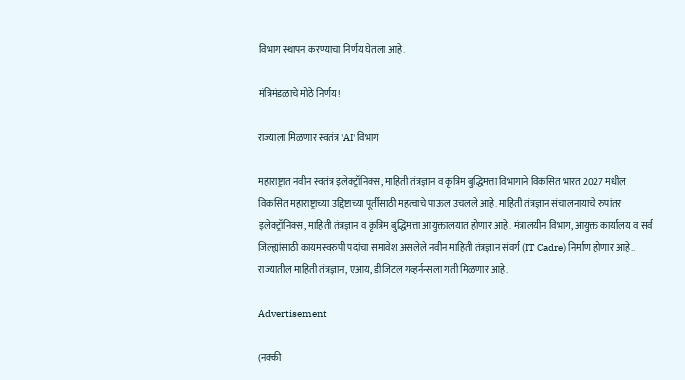विभाग स्थापन करण्याचा निर्णय घेतला आहे.

मंत्रिमंडळाचे मोठे निर्णय!

राज्याला मिळणार स्वतंत्र 'AI' विभाग

महाराष्ट्रात नवीन स्वतंत्र इलेक्ट्रॉनिक्स, माहिती तंत्रज्ञान व कृत्रिम बुद्धिमत्ता विभागाने विकसित भारत 2027 मधील विकसित महाराष्ट्राच्या उद्दिष्टाच्या पूर्तीसाठी महत्वाचे पाऊल उचलले आहे. माहिती तंत्रज्ञान संचालनायाचे रुपांतर इलेक्ट्रॉनिक्स, माहिती तंत्रज्ञान व कृत्रिम बुद्धिमत्ता आयुक्तालयात होणार आहे. मंत्रालयीन विभाग, आयुक्त कार्यालय व सर्व जिल्ह्यांसाठी कायमस्वरुपी पदांचा समावेश असलेले नवीन माहिती तंत्रज्ञान संवर्ग (IT Cadre) निर्माण होणार आहे.. राज्यातील माहिती तंत्रज्ञान, एआय, डीजिटल गव्हर्नन्सला गती मिळणार आहे.

Advertisement

(नक्की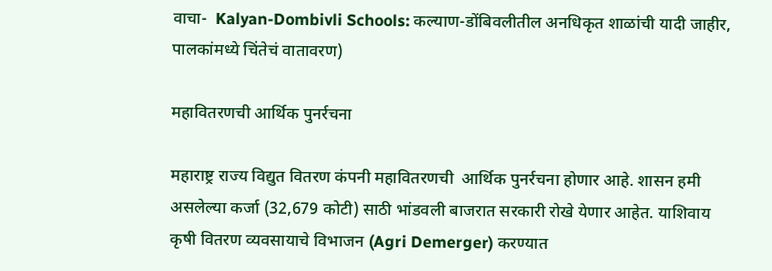वाचा-  Kalyan-Dombivli Schools: कल्याण-डोंबिवलीतील अनधिकृत शाळांची यादी जाहीर, पालकांमध्ये चिंतेचं वातावरण)

महावितरणची आर्थिक पुनर्रचना

महाराष्ट्र राज्य विद्युत वितरण कंपनी महावितरणची  आर्थिक पुनर्रचना होणार आहे. शासन हमी असलेल्या कर्जा (32,679 कोटी) साठी भांडवली बाजरात सरकारी रोखे येणार आहेत. याशिवाय कृषी वितरण व्यवसायाचे विभाजन (Agri Demerger) करण्यात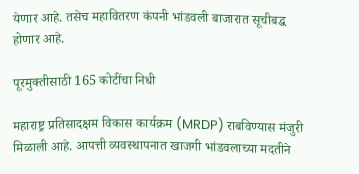येणार आहे. तसेच महावितरण कंपनी भांडवली बाजारात सूचीबद्ध होणार आहे.

पूरमुक्तीसाठी 165 कोटींचा निधी

महाराष्ट्र प्रतिसादक्षम विकास कार्यक्रम (MRDP) राबविण्यास मंजुरी मिळाली आहे. आपत्ती व्यवस्थापनात खाजगी भांडवलाच्या मदतीने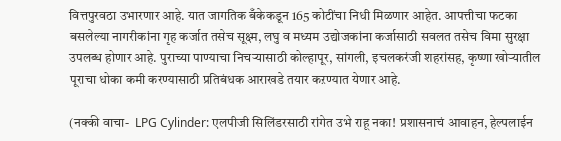वित्तपुरवठा उभारणार आहे. यात जागतिक बँकेकडून 165 कोटींचा निधी मिळणार आहेत. आपत्तीचा फटका बसलेल्या नागरीकांना गृह कर्जात तसेच सूक्ष्म, लघु व मध्यम उद्योजकांना कर्जासाठी सवलत तसेच विमा सुरक्षा उपलब्ध होणार आहे. पुराच्या पाण्याचा निचऱ्यासाठी कोल्हापूर, सांगली, इचलकरंजी शहरांसह, कृष्णा खोऱ्यातील पूराचा धोका कमी करण्यासाठी प्रतिबंधक आराखडे तयार कऱण्यात येणार आहे.

(नक्की वाचा-  LPG Cylinder: एलपीजी सिलिंडरसाठी रांगेत उभे राहू नका! प्रशासनाचं आवाहन, हेल्पलाईन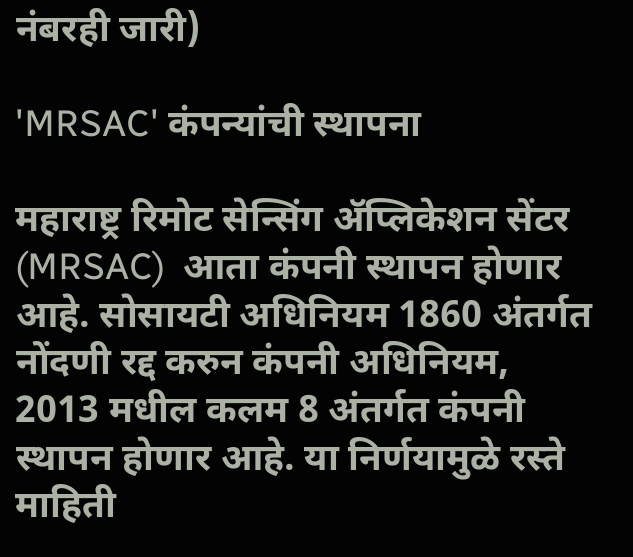नंबरही जारी)

'MRSAC' कंपन्यांची स्थापना

महाराष्ट्र रिमोट सेन्सिंग ॲप्लिकेशन सेंटर (MRSAC)  आता कंपनी स्थापन होणार आहे. सोसायटी अधिनियम 1860 अंतर्गत नोंदणी रद्द करुन कंपनी अधिनियम, 2013 मधील कलम 8 अंतर्गत कंपनी स्थापन होणार आहे. या निर्णयामुळे रस्ते माहिती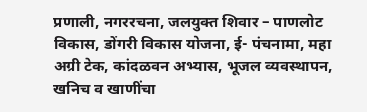प्रणाली, नगररचना, जलयुक्त शिवार – पाणलोट विकास, डोंगरी विकास योजना, ई- पंचनामा, महा अग्री टेक, कांदळवन अभ्यास, भूजल व्यवस्थापन, खनिच व खाणींचा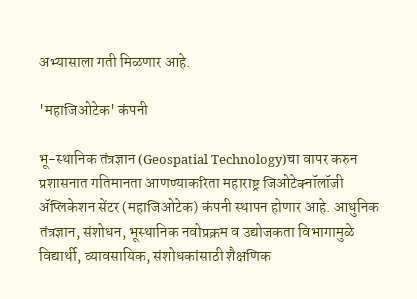अभ्यासाला गती मिळणार आहे.

'महाजिओटेक' कंपनी

भू-स्थानिक तंत्रज्ञान (Geospatial Technology)चा वापर करुन प्रशासनात गतिमानता आणण्याकरिता महाराष्ट्र जिओटेक्नॉलॉजी ॲप्लिकेशन सेंटर (महाजिओटेक) कंपनी स्थापन होणार आहे. आधुनिक तंत्रज्ञान, संशोधन, भूस्थानिक नवोप्रक्रम व उद्योजकता विभागामुळे विद्यार्थी, व्यावसायिक, संशोधकांसाठी शैक्षणिक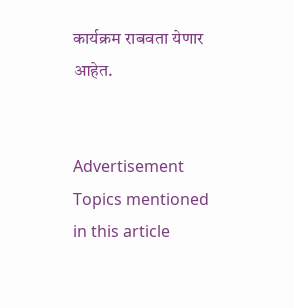कार्यक्रम राबवता येणार आहेत.


Advertisement
Topics mentioned in this article